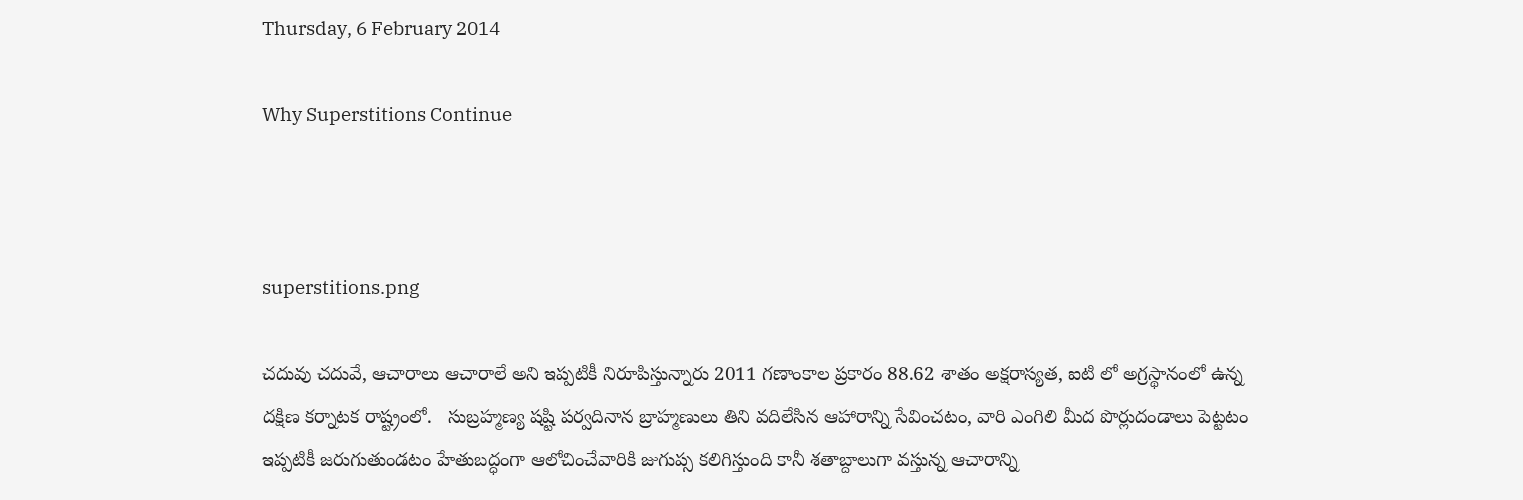Thursday, 6 February 2014

Why Superstitions Continue



superstitions.png

చదువు చదువే, ఆచారాలు ఆచారాలే అని ఇప్పటికీ నిరూపిస్తున్నారు 2011 గణాంకాల ప్రకారం 88.62 శాతం అక్షరాస్యత, ఐటి లో అగ్రస్థానంలో ఉన్న దక్షిణ కర్నాటక రాష్ట్రంలో.   సుబ్రహ్మణ్య షష్టి పర్వదినాన బ్రాహ్మణులు తిని వదిలేసిన ఆహారాన్ని సేవించటం, వారి ఎంగిలి మీద పొర్లుదండాలు పెట్టటం ఇప్పటికీ జరుగుతుండటం హేతుబద్ధంగా ఆలోచించేవారికి జుగుప్స కలిగిస్తుంది కానీ శతాబ్దాలుగా వస్తున్న ఆచారాన్ని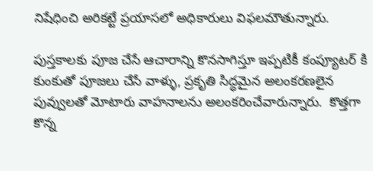నిషేధించి అరికట్టే ప్రయాసలో అధికారులు విఫలమౌతున్నారు.

పుస్తకాలకు పూజ చేసే ఆచారాన్ని కొనసాగిస్తూ ఇప్పటికీ కంప్యూటర్ కి కుంకుతో పూజలు చేసే వాళ్ళు, ప్రకృతి సిద్ధమైన అలంకరణలైన పువ్వులతో మోటారు వాహనాలను అలంకరించేవారున్నారు.  కొత్తగా కొన్న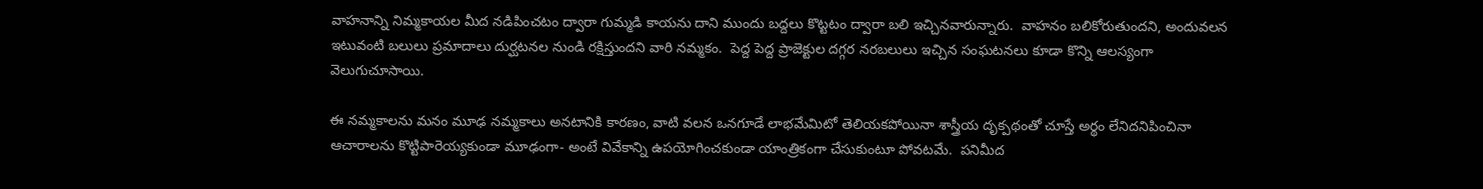వాహనాన్ని నిమ్మకాయల మీద నడిపించటం ద్వారా గుమ్మడి కాయను దాని ముందు బద్దలు కొట్టటం ద్వారా బలి ఇచ్చినవారున్నారు.  వాహనం బలికోరుతుందని, అందువలన ఇటువంటి బలులు ప్రమాదాలు దుర్ఘటనల నుండి రక్షిస్తుందని వారి నమ్మకం.  పెద్ద పెద్ద ప్రాజెక్టుల దగ్గర నరబలులు ఇచ్చిన సంఘటనలు కూడా కొన్ని ఆలస్యంగా వెలుగుచూసాయి.

ఈ నమ్మకాలను మనం మూఢ నమ్మకాలు అనటానికి కారణం, వాటి వలన ఒనగూడే లాభమేమిటో తెలియకపోయినా శాస్త్రీయ దృక్పథంతో చూస్తే అర్థం లేనిదనిపించినా ఆచారాలను కొట్టిపారెయ్యకుండా మూఢంగా- అంటే వివేకాన్ని ఉపయోగించకుండా యాంత్రికంగా చేసుకుంటూ పోవటమే.  పనిమీద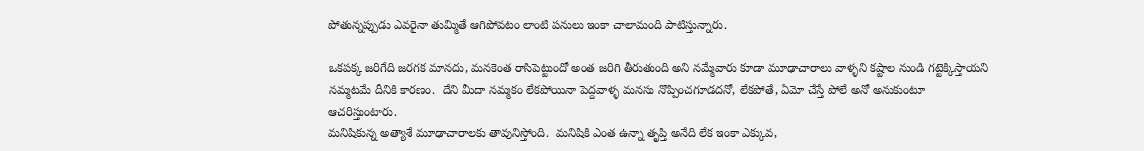పోతున్నప్పుడు ఎవరైనా తుమ్మితే ఆగిపోవటం లాంటి పనులు ఇంకా చాలామంది పాటిస్తున్నారు.

ఒకపక్క జరిగేది జరగక మానదు, మనకెంత రాసిపెట్టుందో అంత జరిగి తీరుతుంది అని నమ్మేవారు కూడా మూఢాచారాలు వాళ్ళని కష్టాల నుండి గట్టెక్కిస్తాయని నమ్మటమే దీనికి కారణం.  దేని మీదా నమ్మకం లేకపోయినా పెద్దవాళ్ళ మనసు నొప్పించగూడదనో, లేకపోతే, ఏమో చేస్తే పోలే అనో అనుకుంటూ ఆచరిస్తుంటారు.
మనిషికున్న అత్యాశే మూఢాచారాలకు తావునిస్తోంది.  మనిషికి ఎంత ఉన్నా తృప్తి అనేది లేక ఇంకా ఎక్కువ,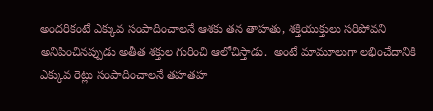అందరికంటే ఎక్కువ సంపాదించాలనే ఆశకు తన తాహతు, శక్తియుక్తులు సరిపోవని అనిపించినప్పుడు అతీత శక్తుల గురించి ఆలోచిస్తాడు.  అంటే మామూలుగా లభించేదానికి ఎక్కువ రెట్లు సంపాదించాలనే తహతహ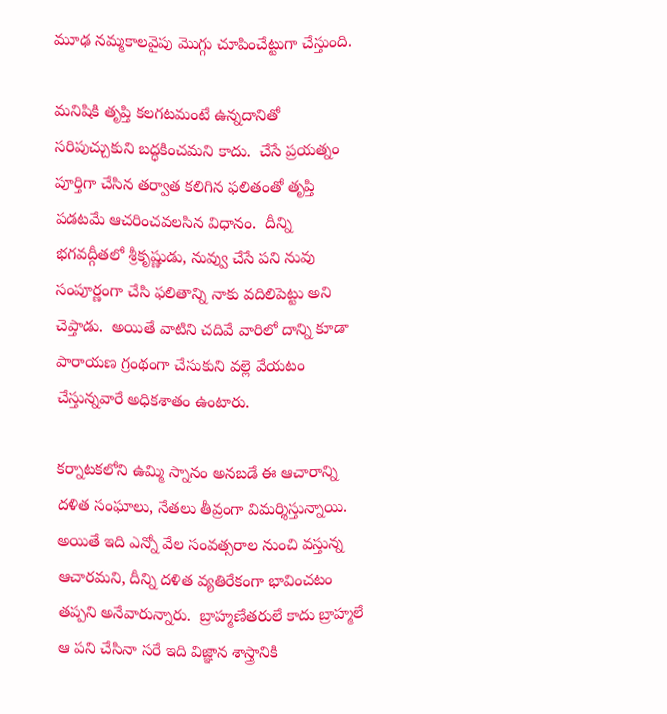మూఢ నమ్మకాలవైపు మొగ్గు చూపించేట్టుగా చేస్తుంది.

మనిషికి తృప్తి కలగటమంటే ఉన్నదానితో సరిపుచ్చుకుని బద్ధకించమని కాదు.  చేసే ప్రయత్నం పూర్తిగా చేసిన తర్వాత కలిగిన ఫలితంతో తృప్తి పడటమే ఆచరించవలసిన విధానం.  దీన్ని భగవద్గీతలో శ్రీకృష్ణుడు, నువ్వు చేసే పని నువు సంపూర్ణంగా చేసి ఫలితాన్ని నాకు వదిలిపెట్టు అని చెప్తాడు.  అయితే వాటిని చదివే వారిలో దాన్ని కూడా పారాయణ గ్రంథంగా చేసుకుని వల్లె వేయటం చేస్తున్నవారే అధికశాతం ఉంటారు.

కర్నాటకలోని ఉమ్మి స్నానం అనబడే ఈ ఆచారాన్ని దళిత సంఘాలు, నేతలు తీవ్రంగా విమర్శిస్తున్నాయి.  అయితే ఇది ఎన్నో వేల సంవత్సరాల నుంచి వస్తున్న ఆచారమని, దీన్ని దళిత వ్యతిరేకంగా భావించటం తప్పని అనేవారున్నారు.  బ్రాహ్మణేతరులే కాదు బ్రాహ్మలే ఆ పని చేసినా సరే ఇది విజ్ఞాన శాస్త్రానికి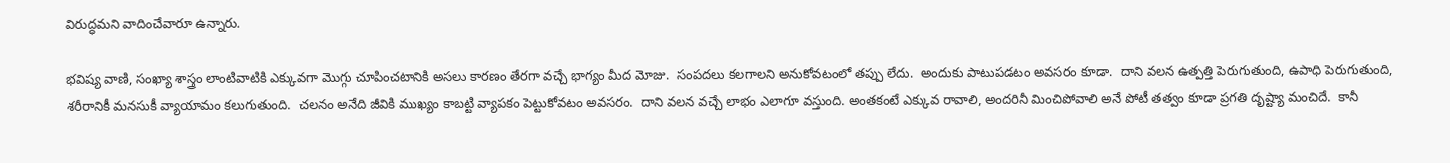విరుద్ధమని వాదించేవారూ ఉన్నారు.

భవిష్య వాణి, సంఖ్యా శాస్త్రం లాంటివాటికి ఎక్కువగా మొగ్గు చూపించటానికి అసలు కారణం తేరగా వచ్చే భాగ్యం మీద మోజు.  సంపదలు కలగాలని అనుకోవటంలో తప్పు లేదు.  అందుకు పాటుపడటం అవసరం కూడా.  దాని వలన ఉత్పత్తి పెరుగుతుంది, ఉపాధి పెరుగుతుంది, శరీరానికీ మనసుకీ వ్యాయామం కలుగుతుంది.  చలనం అనేది జీవికి ముఖ్యం కాబట్టి వ్యాపకం పెట్టుకోవటం అవసరం.  దాని వలన వచ్చే లాభం ఎలాగూ వస్తుంది. అంతకంటే ఎక్కువ రావాలి, అందరినీ మించిపోవాలి అనే పోటీ తత్వం కూడా ప్రగతి దృష్ట్యా మంచిదే.  కానీ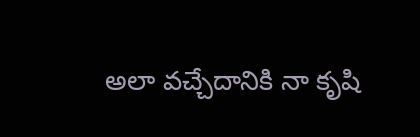అలా వచ్చేదానికి నా కృషి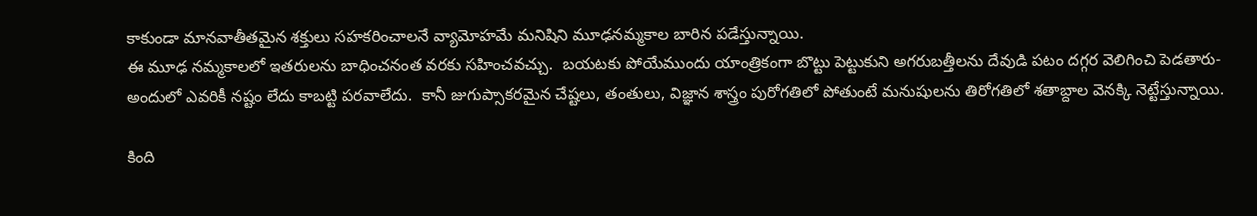కాకుండా మానవాతీతమైన శక్తులు సహకరించాలనే వ్యామోహమే మనిషిని మూఢనమ్మకాల బారిన పడేస్తున్నాయి.
ఈ మూఢ నమ్మకాలలో ఇతరులను బాధించనంత వరకు సహించవచ్చు.  బయటకు పోయేముందు యాంత్రికంగా బొట్టు పెట్టుకుని అగరుబత్తీలను దేవుడి పటం దగ్గర వెలిగించి పెడతారు- అందులో ఎవరికీ నష్టం లేదు కాబట్టి పరవాలేదు.  కానీ జుగుప్సాకరమైన చేష్టలు, తంతులు, విజ్ఞాన శాస్త్రం పురోగతిలో పోతుంటే మనుషులను తిరోగతిలో శతాబ్దాల వెనక్కి నెట్టేస్తున్నాయి.

కింది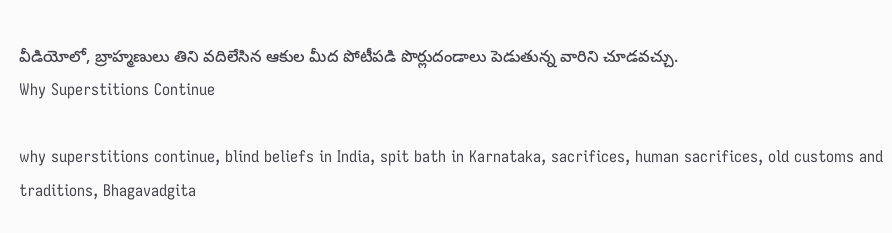వీడియోలో, బ్రాహ్మణులు తిని వదిలేసిన ఆకుల మీద పోటీపడి పొర్లుదండాలు పెడుతున్న వారిని చూడవచ్చు.
Why Superstitions Continue

why superstitions continue, blind beliefs in India, spit bath in Karnataka, sacrifices, human sacrifices, old customs and traditions, Bhagavadgita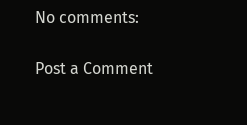No comments:

Post a Comment